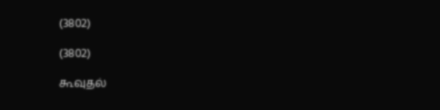(3802)

(3802)

கூவுதல்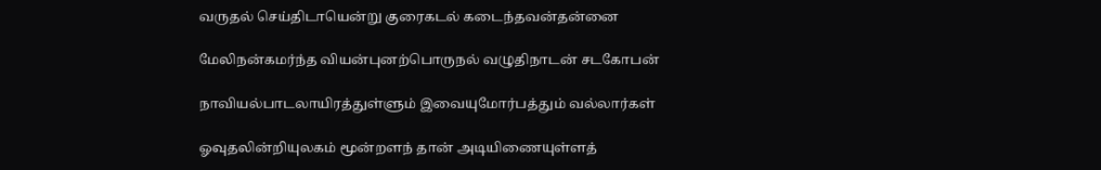வருதல் செய்திடாயென்று குரைகடல் கடைந்தவன்தன்னை

மேலிநன்கமர்ந்த வியன்புனற்பொருநல் வழுதிநாடன் சடகோபன்

நாவியல்பாடலாயிரத்துள்ளும் இவையுமோர்பத்தும் வல்லார்கள்

ஓவுதலின்றியுலகம் மூன்றளந் தான் அடியிணையுள்ளத்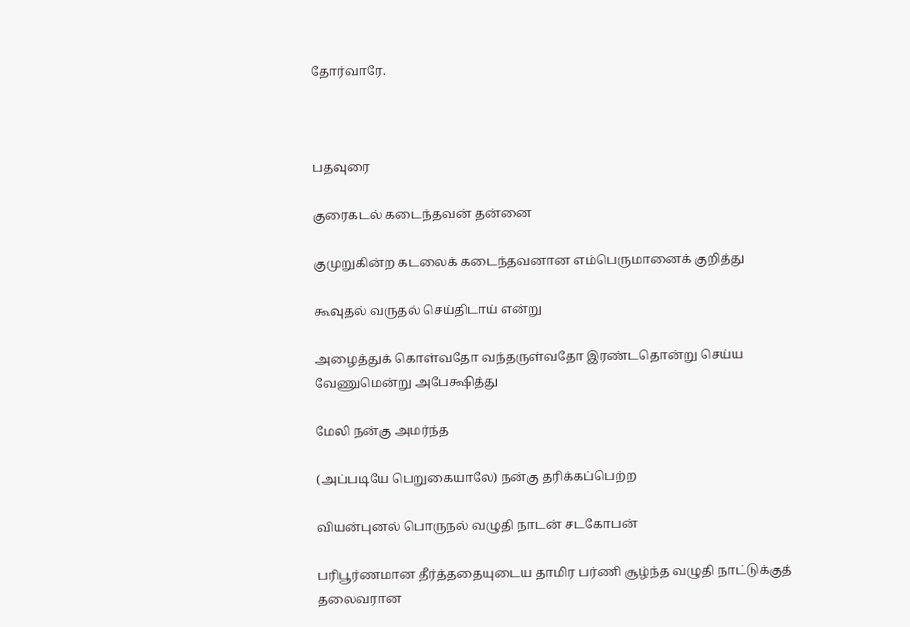தோர்வாரே.



பதவுரை

குரைகடல் கடைந்தவன் தன்னை

குமுறுகின்ற கடலைக் கடைந்தவனான எம்பெருமானைக் குறித்து

கூவுதல் வருதல் செய்திடாய் என்று

அழைத்துக் கொள்வதோ வந்தருள்வதோ இரண்டதொன்று செய்ய வேணுமென்று அபேக்ஷித்து

மேலி நன்கு அமர்ந்த

(அப்படியே பெறுகையாலே) நன்கு தரிக்கப்பெற்ற

வியன்புனல் பொருநல் வழுதி நாடன் சடகோபன்

பரிபூர்ணமான தீர்த்ததையுடைய தாமிர பர்ணி சூழ்ந்த வழுதி நாட்டுக்குத் தலைவரான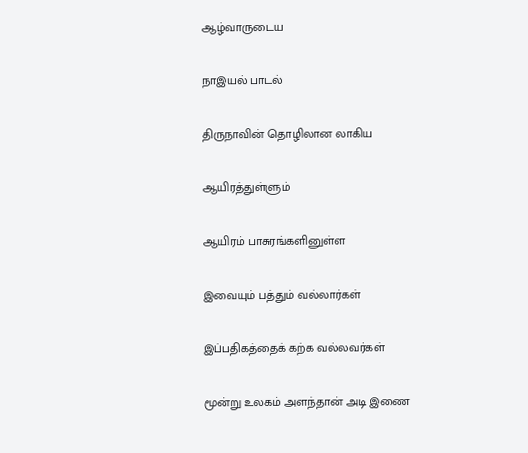ஆழ்வாருடைய

நாஇயல் பாடல்

திருநாவின் தொழிலான லாகிய

ஆயிரத்துள்ளும்

ஆயிரம் பாசுரங்களினுள்ள

இவையும் பத்தும் வல்லார்கள்

இப்பதிகத்தைக் கற்க வல்லவர்கள்

மூன்று உலகம் அளந்தான் அடி இணை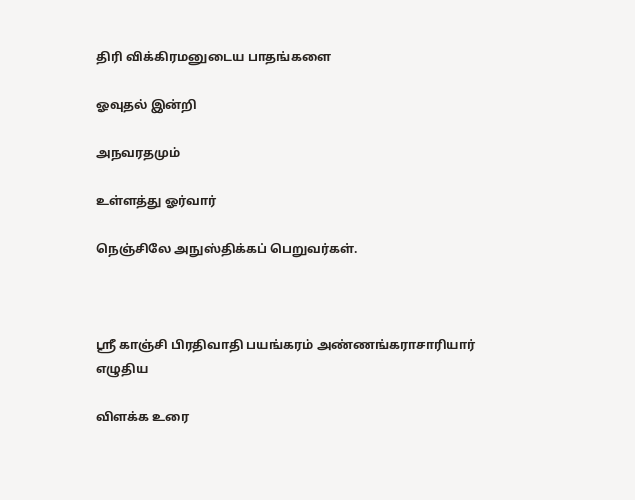திரி விக்கிரமனுடைய பாதங்களை

ஓவுதல் இன்றி

அநவரதமும்

உள்ளத்து ஓர்வார்

நெஞ்சிலே அநுஸ்திக்கப் பெறுவர்கள்.



ஸ்ரீ காஞ்சி பிரதிவாதி பயங்கரம் அண்ணங்கராசாரியார் எழுதிய

விளக்க உரை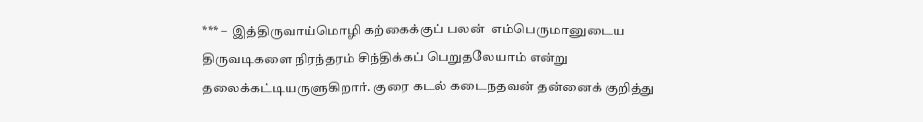*** –  இத்திருவாய்மொழி கற்கைக்குப் பலன்  எம்பெருமானுடைய திருவடிகளை நிரந்தரம் சிந்திக்கப் பெறுதலேயாம் என்று தலைக்கட்டியருளுகிறார். குரை கடல் கடைநதவன் தன்னைக் குறித்து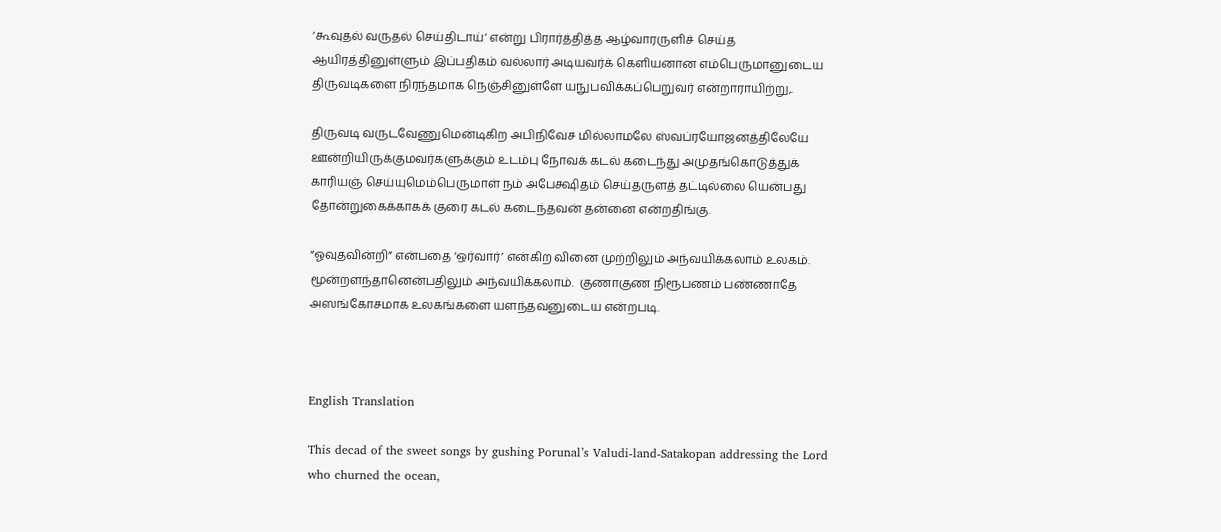‘கூவுதல் வருதல் செய்திடாய்’ என்று பிரார்த்தித்த ஆழ்வாரருளிச் செய்த ஆயிரத்தினுள்ளும் இப்பதிகம் வல்லார் அடியவர்க் கெளியனான எம்பெருமானுடைய திருவடிகளை நிரந்தமாக நெஞ்சினுள்ளே யநுபவிக்கப்பெறுவர் என்றாராயிற்று,.

திருவடி வருடவேணுமென்டிகிற அபிநிவேச மில்லாமலே ஸ்வப்ரயோஜனத்திலேயே ஊன்றியிருக்குமவர்களுக்கும் உடம்பு நோவக் கடல் கடைந்து அமுதங்கொடுத்துக் காரியஞ் செய்யுமெம்பெருமாள் நம் அபேக்ஷிதம் செய்தருளத் தட்டில்லை யென்பது தோன்றுகைக்காகக் குரை கடல் கடைந்தவன் தன்னை என்றதிங்கு.

“ஓவுதவின்றி” என்பதை ‘ஒர்வார்’ என்கிற வினை முற்றிலும் அந்வயிக்கலாம் உலகம். மூன்றளந்தானென்பதிலும் அந்வயிக்கலாம்.  குணாகுண நிரூபணம் பண்ணாதே அஸங்கோசமாக உலகங்களை யளந்தவனுடைய என்றபடி.



English Translation

This decad of the sweet songs by gushing Porunal’s Valudi-land-Satakopan addressing the Lord who churned the ocean,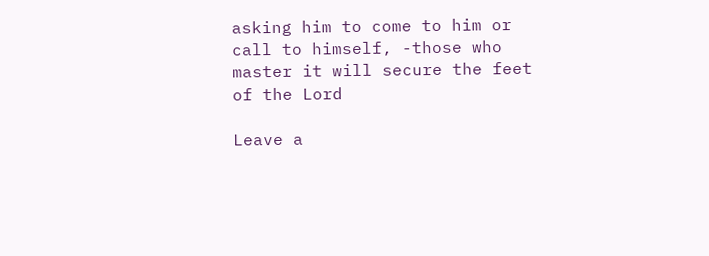asking him to come to him or call to himself, -those who master it will secure the feet of the Lord

Leave a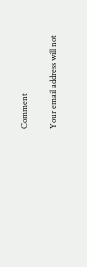Comment

Your email address will not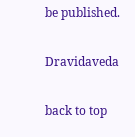be published.

Dravidaveda

back to top